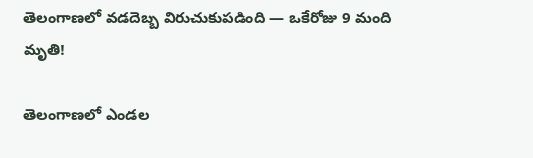తెలంగాణలో వడదెబ్బ విరుచుకుపడింది — ఒకేరోజు 9 మంది మృతి!

తెలంగాణలో ఎండల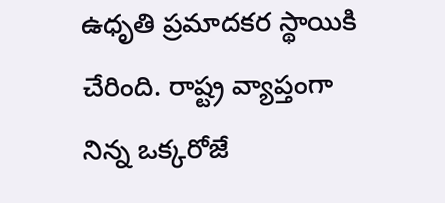ఉధృతి ప్రమాదకర స్థాయికి చేరింది. రాష్ట్ర వ్యాప్తంగా నిన్న ఒక్కరోజే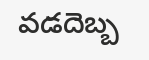వడదెబ్బ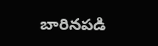బారినపడి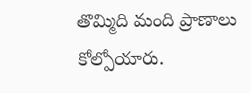తొమ్మిది మంది ప్రాణాలు కోల్పోయారు.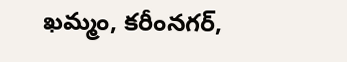ఖమ్మం, కరీంనగర్,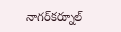నాగర్‌కర్నూల్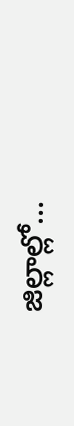జిల్లాల్లో…